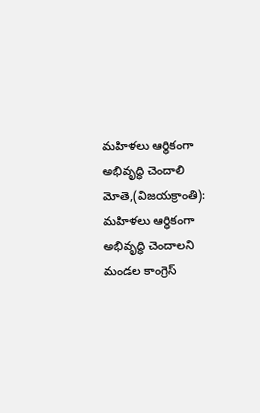మహిళలు ఆర్థికంగా అభివృద్ధి చెందాలి
మోతె,(విజయక్రాంతి): మహిళలు ఆర్ధికంగా అభివృద్ధి చెందాలని మండల కాంగ్రెస్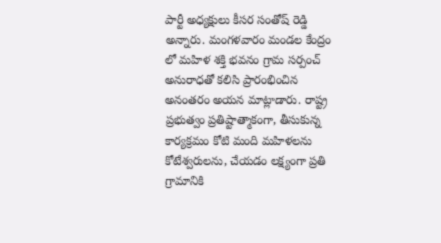పార్టీ అధ్యక్షులు కీసర సంతోష్ రెడ్డి అన్నారు. మంగళవారం మండల కేంద్రం లో మహిళ శక్తి భవనం గ్రామ సర్పంచ్ అనురాధతో కలిసి ప్రారంభించిన అనంతరం అయన మాట్లాడారు. రాష్ట్ర ప్రభుత్వం ప్రతిష్టాత్మాకంగా, తీసుకున్న కార్యక్రమం కోటి మంది మహిళలను కోటేశ్వరులను, చేయడం లక్ష్యంగా ప్రతి గ్రామానికి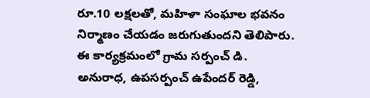రూ.10 లక్షలతో, మహిళా సంఘాల భవనం నిర్మాణం చేయడం జరుగుతుందని తెలిపారు.
ఈ కార్యక్రమంలో గ్రామ సర్పంచ్ డి. అనురాధ, ఉపసర్పంచ్ ఉపేందర్ రెడ్డి,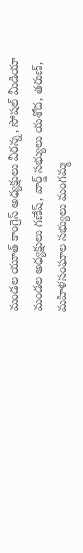మండల యూత్ కాంగ్రెస్ అధ్యక్షులు వీరన్న, సోషల్ మీడియా మండల అధ్యక్షులు గణేష్, వార్డ్ సభ్యులు యశోద, తరుణ్, మహిళసంఘాల సభ్యులు మంగమ్మ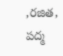,రజిత, పద్మ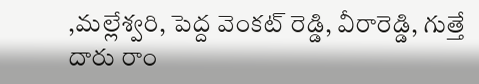,మల్లేశ్వరి, పెద్ద వెంకట్ రెడ్డి, వీరారెడ్డి, గుత్తే దారు రాం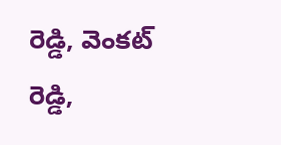రెడ్డి, వెంకట్ రెడ్డి,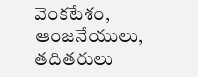వెంకటేశం, ఆంజనేయులు, తదితరులు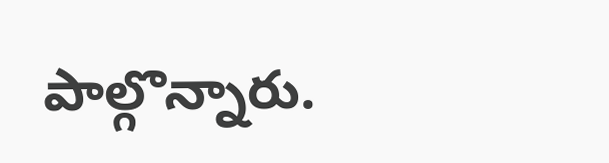పాల్గొన్నారు.